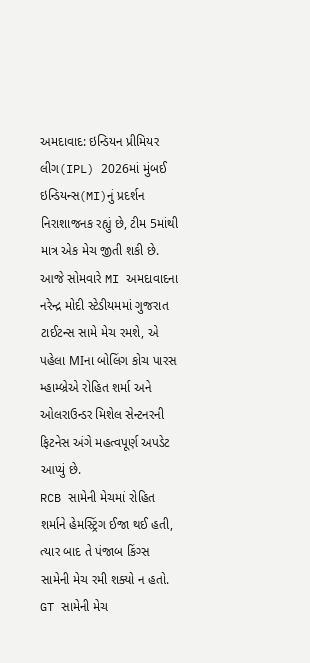અમદાવાદ: ઇન્ડિયન પ્રીમિયર લીગ(IPL) 2026માં મુંબઈ ઇન્ડિયન્સ(MI)નું પ્રદર્શન નિરાશાજનક રહ્યું છે, ટીમ 5માંથી માત્ર એક મેચ જીતી શકી છે. આજે સોમવારે MI અમદાવાદના નરેન્દ્ર મોદી સ્ટેડીયમમાં ગુજરાત ટાઈટન્સ સામે મેચ રમશે, એ પહેલા MIના બોલિંગ કોચ પારસ મ્હામ્બ્રેએ રોહિત શર્મા અને ઓલરાઉન્ડર મિશેલ સેન્ટનરની ફિટનેસ અંગે મહત્વપૂર્ણ અપડેટ આપ્યું છે.
RCB સામેની મેચમાં રોહિત શર્માને હેમસ્ટ્રિંગ ઈજા થઈ હતી, ત્યાર બાદ તે પંજાબ કિંગ્સ સામેની મેચ રમી શક્યો ન હતો.
GT સામેની મેચ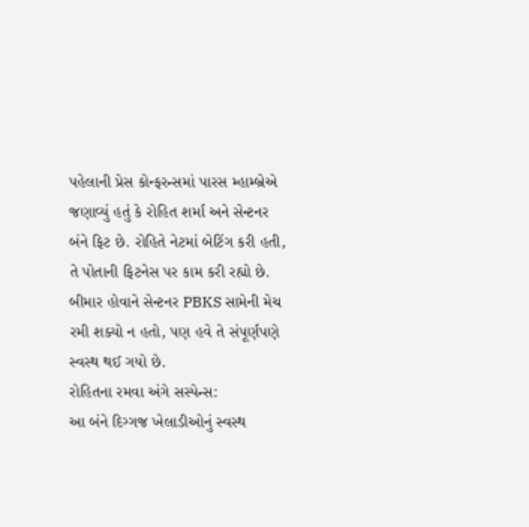પહેલાની પ્રેસ કોન્ફરન્સમાં પારસ મ્હામ્બ્રેએ જણાવ્યું હતું કે રોહિત શર્મા અને સેન્ટનર બંને ફિટ છે. રોહિતે નેટમાં બેટિંગ કરી હતી, તે પોતાની ફિટનેસ પર કામ કરી રહ્યો છે. બીમાર હોવાને સેન્ટનર PBKS સામેની મેચ રમી શક્યો ન હતો, પણ હવે તે સંપૂર્ણપણે સ્વસ્થ થઈ ગયો છે.
રોહિતના રમવા અંગે સસ્પેન્સ:
આ બંને દિગ્ગજ ખેલાડીઓનું સ્વસ્થ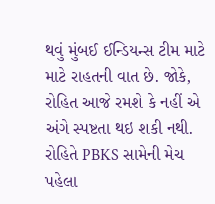થવું મુંબઈ ઈન્ડિયન્સ ટીમ માટે માટે રાહતની વાત છે. જોકે, રોહિત આજે રમશે કે નહીં એ અંગે સ્પષ્ટતા થઇ શકી નથી. રોહિતે PBKS સામેની મેચ પહેલા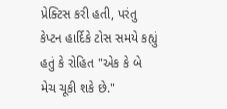પ્રેક્ટિસ કરી હતી, પરંતુ કેપ્ટન હાર્દિકે ટોસ સમયે કહ્યું હતું કે રોહિત "એક કે બે મેચ ચૂકી શકે છે."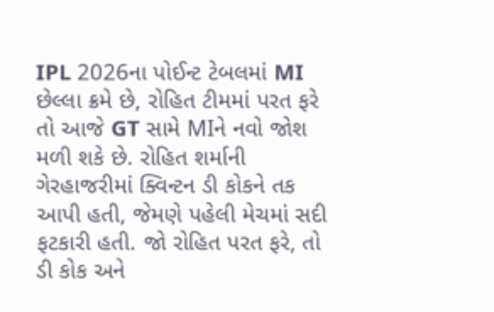IPL 2026ના પોઈન્ટ ટેબલમાં MI છેલ્લા ક્રમે છે, રોહિત ટીમમાં પરત ફરે તો આજે GT સામે MIને નવો જોશ મળી શકે છે. રોહિત શર્માની ગેરહાજરીમાં ક્વિન્ટન ડી કોકને તક આપી હતી, જેમણે પહેલી મેચમાં સદી ફટકારી હતી. જો રોહિત પરત ફરે, તો ડી કોક અને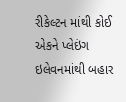રીકેલ્ટન માંથી કોઈ એકને પ્લેઇંગ ઇલેવનમાંથી બહાર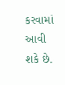કરવામાં આવી શકે છે.